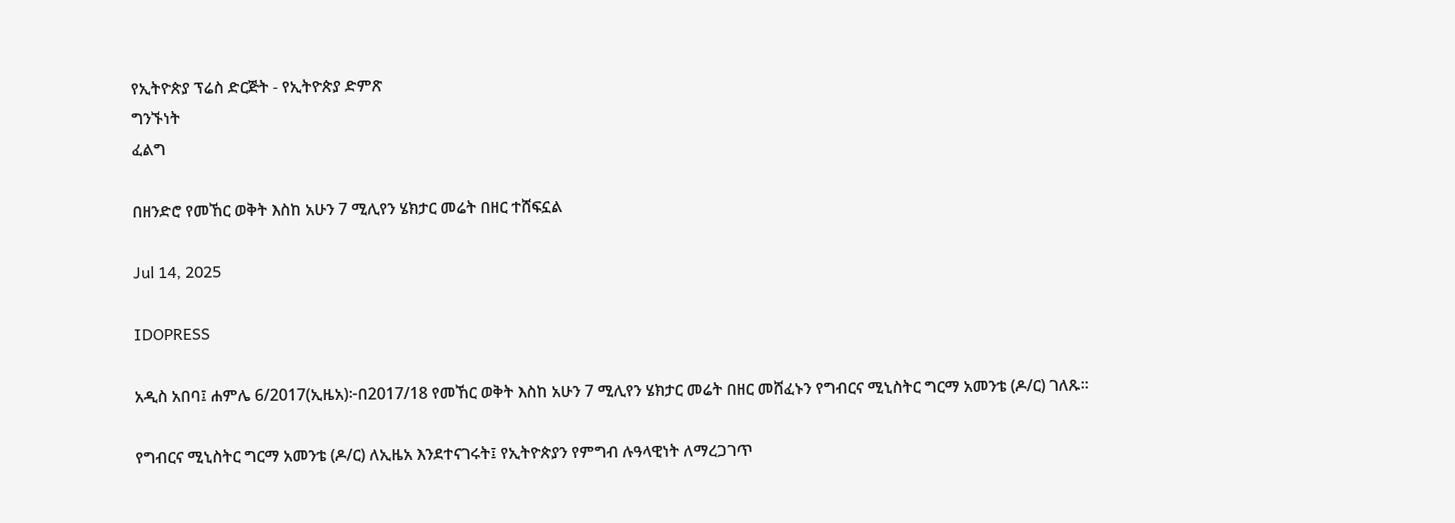የኢትዮጵያ ፕሬስ ድርጅት - የኢትዮጵያ ድምጽ
ግንኙነት
ፈልግ

በዘንድሮ የመኸር ወቅት እስከ አሁን 7 ሚሊየን ሄክታር መሬት በዘር ተሸፍኗል

Jul 14, 2025

IDOPRESS

አዲስ አበባ፤ ሐምሌ 6/2017(ኢዜአ)፦በ2017/18 የመኸር ወቅት እስከ አሁን 7 ሚሊየን ሄክታር መሬት በዘር መሸፈኑን የግብርና ሚኒስትር ግርማ አመንቴ (ዶ/ር) ገለጹ።

የግብርና ሚኒስትር ግርማ አመንቴ (ዶ/ር) ለኢዜአ እንደተናገሩት፤ የኢትዮጵያን የምግብ ሉዓላዊነት ለማረጋገጥ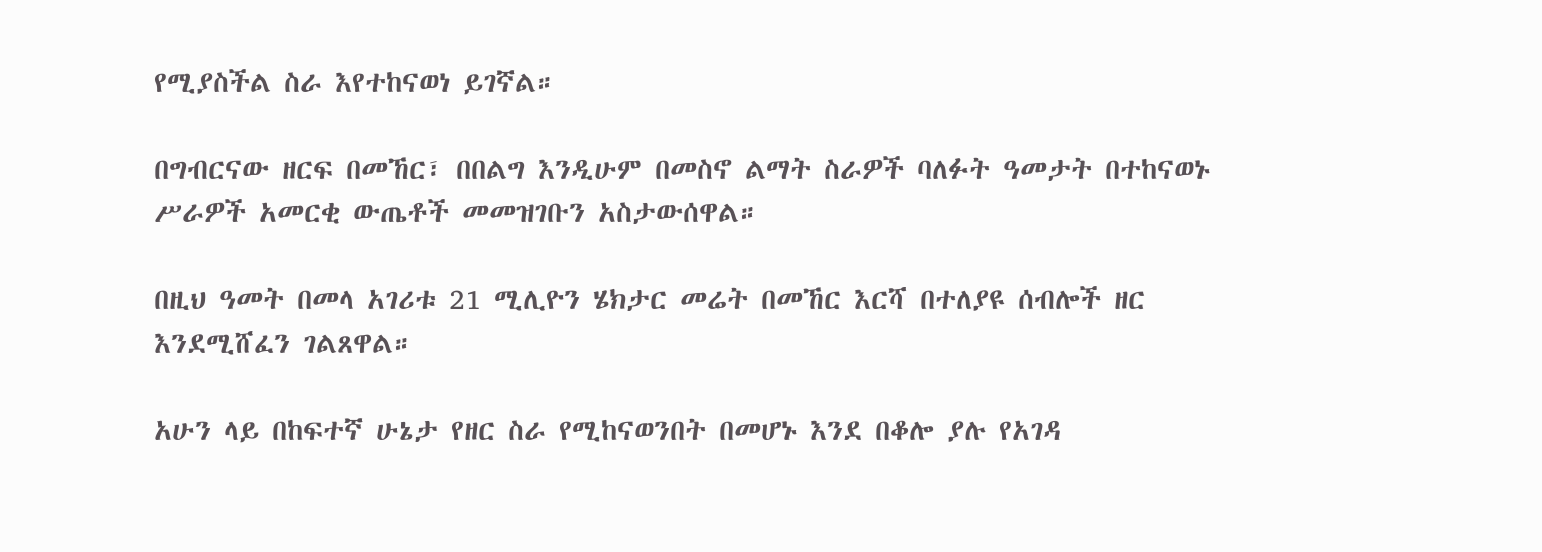የሚያስችል ስራ እየተከናወነ ይገኛል።

በግብርናው ዘርፍ በመኸር፣ በበልግ እንዲሁም በመስኖ ልማት ስራዎች ባለፉት ዓመታት በተከናወኑ ሥራዎች አመርቂ ውጤቶች መመዝገቡን አስታውሰዋል።

በዚህ ዓመት በመላ አገሪቱ 21 ሚሊዮን ሄክታር መሬት በመኸር እርሻ በተለያዩ ሰብሎች ዘር እንደሚሸፈን ገልጸዋል።

አሁን ላይ በከፍተኛ ሁኔታ የዘር ስራ የሚከናወንበት በመሆኑ እንደ በቆሎ ያሉ የአገዳ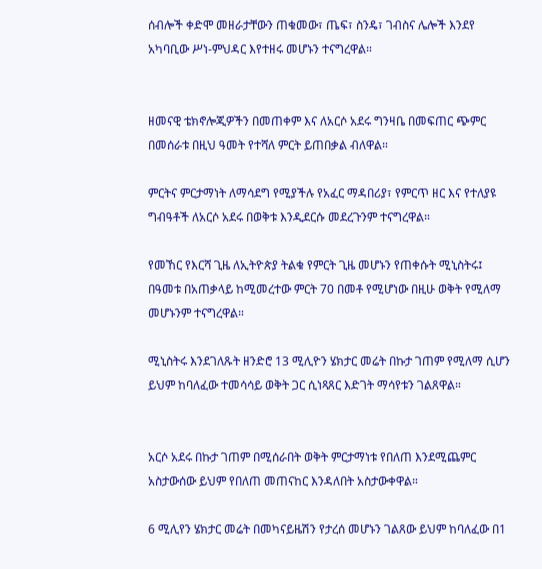ሰብሎች ቀድሞ መዘራታቸውን ጠቁመው፣ ጤፍ፣ ስንዴ፣ ገብስና ሌሎች እንደየ አካባቢው ሥነ-ምህዳር እየተዘሩ መሆኑን ተናግረዋል።


ዘመናዊ ቴክኖሎጂዎችን በመጠቀም እና ለአርሶ አደሩ ግንዛቤ በመፍጠር ጭምር በመሰራቱ በዚህ ዓመት የተሻለ ምርት ይጠበቃል ብለዋል።

ምርትና ምርታማነት ለማሳደግ የሚያችሉ የአፈር ማዳበሪያ፣ የምርጥ ዘር እና የተለያዩ ግብዓቶች ለአርሶ አደሩ በወቅቱ እንዲደርሱ መደረጉንም ተናግረዋል።

የመኸር የእርሻ ጊዜ ለኢትዮጵያ ትልቁ የምርት ጊዜ መሆኑን የጠቀሱት ሚኒስትሩ፤ በዓመቱ በአጠቃላይ ከሚመረተው ምርት 70 በመቶ የሚሆነው በዚሁ ወቅት የሚለማ መሆኑንም ተናግረዋል።

ሚኒስትሩ እንደገለጹት ዘንድሮ 13 ሚሊዮን ሄክታር መሬት በኩታ ገጠም የሚለማ ሲሆን ይህም ከባለፈው ተመሳሳይ ወቅት ጋር ሲነጻጸር እድገት ማሳየቱን ገልጸዋል።


አርሶ አደሩ በኩታ ገጠም በሚሰራበት ወቅት ምርታማነቱ የበለጠ እንደሚጨምር አስታውሰው ይህም የበለጠ መጠናከር እንዳለበት አስታውቀዋል።

6 ሚሊየን ሄክታር መሬት በመካናይዜሽን የታረሰ መሆኑን ገልጸው ይህም ከባለፈው በ1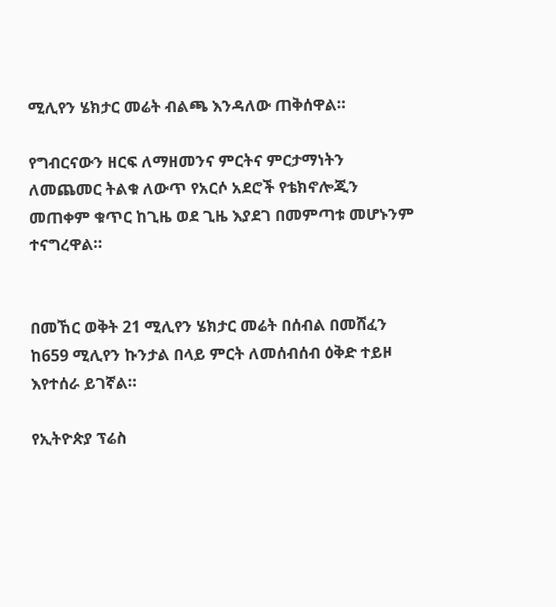ሚሊየን ሄክታር መሬት ብልጫ እንዳለው ጠቅሰዋል።

የግብርናውን ዘርፍ ለማዘመንና ምርትና ምርታማነትን ለመጨመር ትልቁ ለውጥ የአርሶ አደሮች የቴክኖሎጂን መጠቀም ቁጥር ከጊዜ ወደ ጊዜ እያደገ በመምጣቱ መሆኑንም ተናግረዋል።


በመኸር ወቅት 21 ሚሊየን ሄክታር መሬት በሰብል በመሸፈን ከ659 ሚሊየን ኩንታል በላይ ምርት ለመሰብሰብ ዕቅድ ተይዞ እየተሰራ ይገኛል።

የኢትዮጵያ ፕሬስ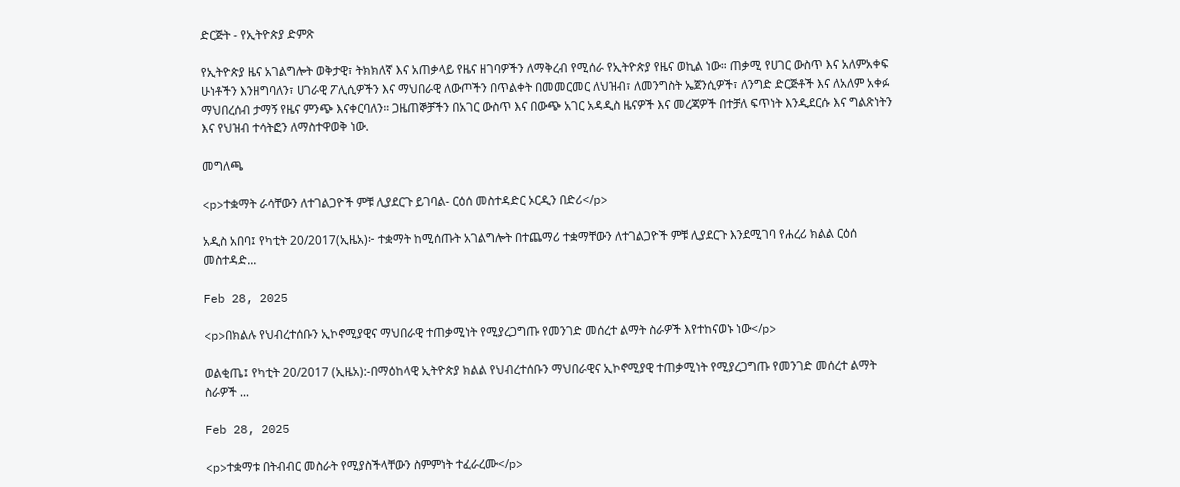ድርጅት - የኢትዮጵያ ድምጽ

የኢትዮጵያ ዜና አገልግሎት ወቅታዊ፣ ትክክለኛ እና አጠቃላይ የዜና ዘገባዎችን ለማቅረብ የሚሰራ የኢትዮጵያ የዜና ወኪል ነው። ጠቃሚ የሀገር ውስጥ እና አለምአቀፍ ሁነቶችን እንዘግባለን፣ ሀገራዊ ፖሊሲዎችን እና ማህበራዊ ለውጦችን በጥልቀት በመመርመር ለህዝብ፣ ለመንግስት ኤጀንሲዎች፣ ለንግድ ድርጅቶች እና ለአለም አቀፉ ማህበረሰብ ታማኝ የዜና ምንጭ እናቀርባለን። ጋዜጠኞቻችን በአገር ውስጥ እና በውጭ አገር አዳዲስ ዜናዎች እና መረጃዎች በተቻለ ፍጥነት እንዲደርሱ እና ግልጽነትን እና የህዝብ ተሳትፎን ለማስተዋወቅ ነው.

መግለጫ

<p>ተቋማት ራሳቸውን ለተገልጋዮች ምቹ ሊያደርጉ ይገባል- ርዕሰ መስተዳድር ኦርዲን በድሪ</p>

አዲስ አበባ፤ የካቲት 20/2017(ኢዜአ)፦ ተቋማት ከሚሰጡት አገልግሎት በተጨማሪ ተቋማቸውን ለተገልጋዮች ምቹ ሊያደርጉ እንደሚገባ የሐረሪ ክልል ርዕሰ መስተዳድ...

Feb 28, 2025

<p>በክልሉ የህብረተሰቡን ኢኮኖሚያዊና ማህበራዊ ተጠቃሚነት የሚያረጋግጡ የመንገድ መሰረተ ልማት ስራዎች እየተከናወኑ ነው</p>

ወልቂጤ፤ የካቲት 20/2017 (ኢዜአ):-በማዕከላዊ ኢትዮጵያ ክልል የህብረተሰቡን ማህበራዊና ኢኮኖሚያዊ ተጠቃሚነት የሚያረጋግጡ የመንገድ መሰረተ ልማት ስራዎች ...

Feb 28, 2025

<p>ተቋማቱ በትብብር መስራት የሚያስችላቸውን ስምምነት ተፈራረሙ</p>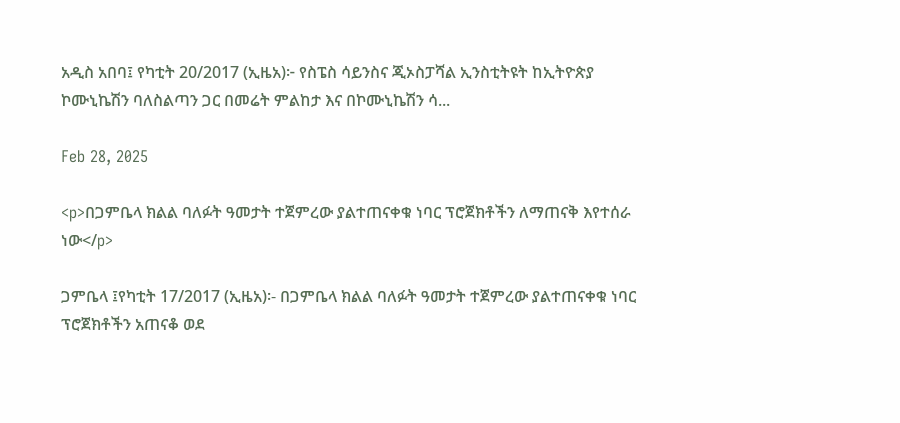አዲስ አበባ፤ የካቲት 20/2017 (ኢዜአ)፦ የስፔስ ሳይንስና ጂኦስፓሻል ኢንስቲትዩት ከኢትዮጵያ ኮሙኒኬሽን ባለስልጣን ጋር በመሬት ምልከታ እና በኮሙኒኬሽን ሳ...

Feb 28, 2025

<p>በጋምቤላ ክልል ባለፉት ዓመታት ተጀምረው ያልተጠናቀቁ ነባር ፕሮጀክቶችን ለማጠናቅ እየተሰራ ነው</p>

ጋምቤላ ፤የካቲት 17/2017 (ኢዜአ)፡- በጋምቤላ ክልል ባለፉት ዓመታት ተጀምረው ያልተጠናቀቁ ነባር ፕሮጀክቶችን አጠናቆ ወደ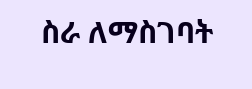ስራ ለማስገባት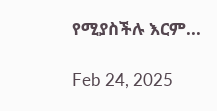የሚያስችሉ እርም...

Feb 24, 2025